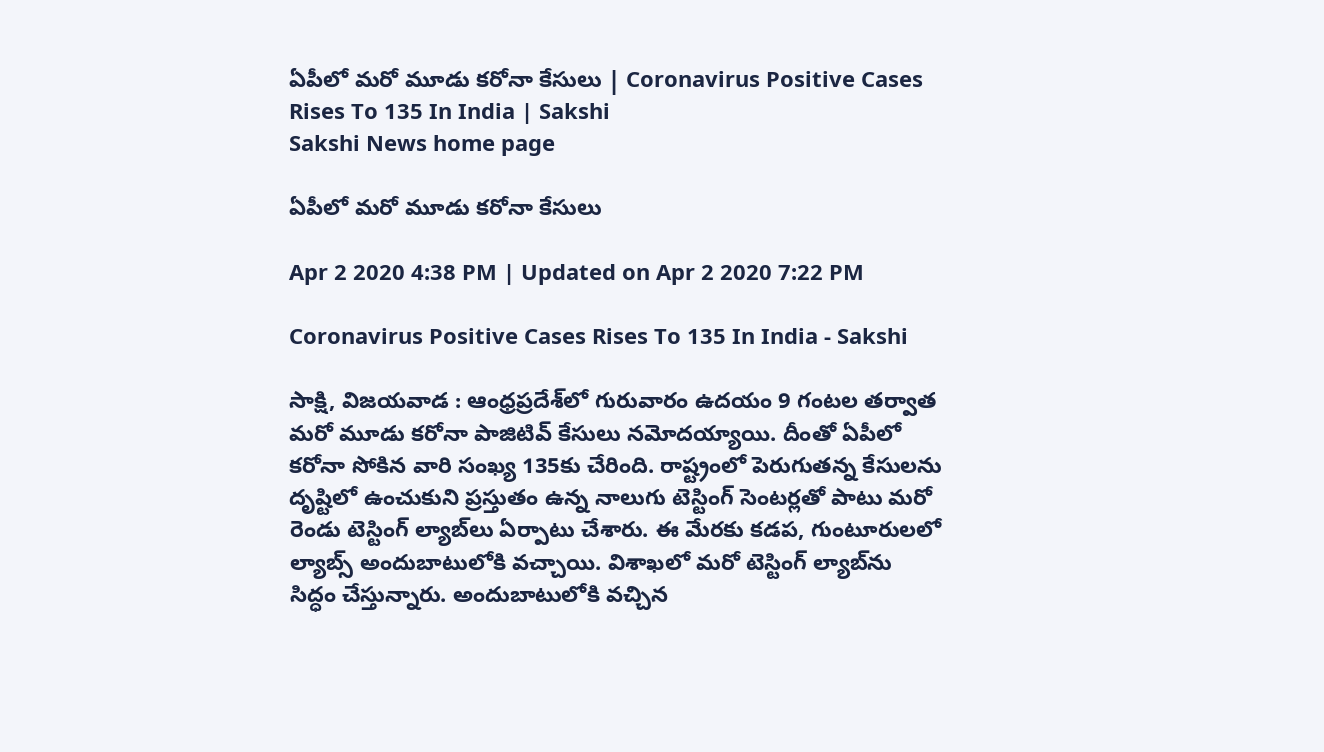ఏపీలో మరో మూడు కరోనా కేసులు | Coronavirus Positive Cases Rises To 135 In India | Sakshi
Sakshi News home page

ఏపీలో మరో మూడు కరోనా కేసులు

Apr 2 2020 4:38 PM | Updated on Apr 2 2020 7:22 PM

Coronavirus Positive Cases Rises To 135 In India - Sakshi

సాక్షి, విజయవాడ : ఆంధ్రప్రదేశ్‌లో గురువారం ఉదయం 9 గంటల తర్వాత మరో మూడు కరోనా పాజిటివ్‌ కేసులు నమోదయ్యాయి. దీంతో ఏపీలో కరోనా సోకిన వారి సంఖ్య 135కు చేరింది. రాష్ట్రంలో పెరుగుతన్న కేసులను దృష్టిలో ఉంచుకుని ప్రస్తుతం ఉన్న నాలుగు టెస్టింగ్‌ సెంటర్లతో పాటు మరో రెండు టెస్టింగ్‌ ల్యాబ్‌లు ఏర్పాటు చేశారు. ఈ మేరకు కడప, గుంటూరులలో ల్యాబ్స్‌ అందుబాటులోకి వచ్చాయి. విశాఖలో మరో టెస్టింగ్‌ ల్యాబ్‌ను సిద్ధం చేస్తున్నారు. అందుబాటులోకి వచ్చిన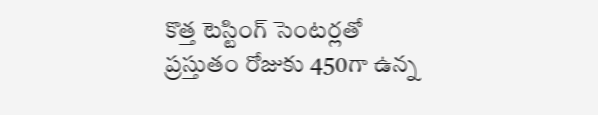కొత్త టెస్టింగ్‌ సెంటర్లతో ప్రస్తుతం రోజుకు 450గా ఉన్న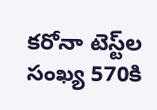కరోనా టెస్ట్‌ల సంఖ్య 570కి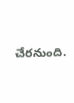చేరనుంది.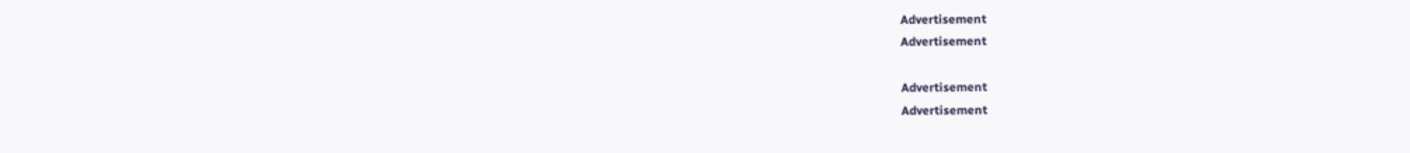Advertisement
Advertisement

Advertisement
Advertisement